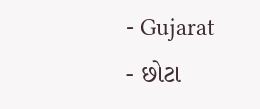- Gujarat
- છોટા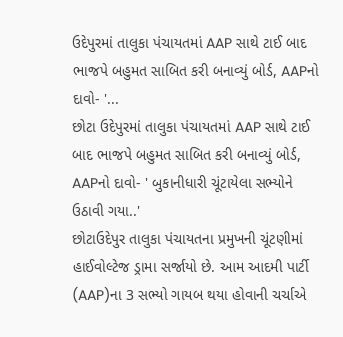ઉદેપુરમાં તાલુકા પંચાયતમાં AAP સાથે ટાઈ બાદ ભાજપે બહુમત સાબિત કરી બનાવ્યું બોર્ડ, AAPનો દાવો- '...
છોટા ઉદેપુરમાં તાલુકા પંચાયતમાં AAP સાથે ટાઈ બાદ ભાજપે બહુમત સાબિત કરી બનાવ્યું બોર્ડ, AAPનો દાવો- ' બુકાનીધારી ચૂંટાયેલા સભ્યોને ઉઠાવી ગયા..'
છોટાઉદેપુર તાલુકા પંચાયતના પ્રમુખની ચૂંટણીમાં હાઈવોલ્ટેજ ડ્રામા સર્જાયો છે. આમ આદમી પાર્ટી (AAP)ના 3 સભ્યો ગાયબ થયા હોવાની ચર્ચાએ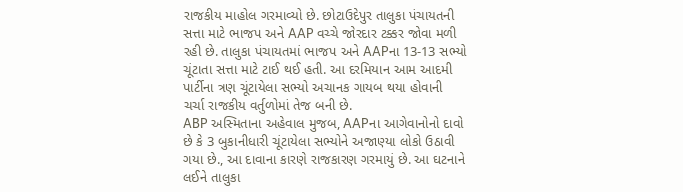રાજકીય માહોલ ગરમાવ્યો છે. છોટાઉદેપુર તાલુકા પંચાયતની સત્તા માટે ભાજપ અને AAP વચ્ચે જોરદાર ટક્કર જોવા મળી રહી છે. તાલુકા પંચાયતમાં ભાજપ અને AAPના 13-13 સભ્યો ચૂંટાતા સત્તા માટે ટાઈ થઈ હતી. આ દરમિયાન આમ આદમી પાર્ટીના ત્રણ ચૂંટાયેલા સભ્યો અચાનક ગાયબ થયા હોવાની ચર્ચા રાજકીય વર્તુળોમાં તેજ બની છે.
ABP અસ્મિતાના અહેવાલ મુજબ, AAPના આગેવાનોનો દાવો છે કે 3 બુકાનીધારી ચૂંટાયેલા સભ્યોને અજાણ્યા લોકો ઉઠાવી ગયા છે., આ દાવાના કારણે રાજકારણ ગરમાયું છે. આ ઘટનાને લઈને તાલુકા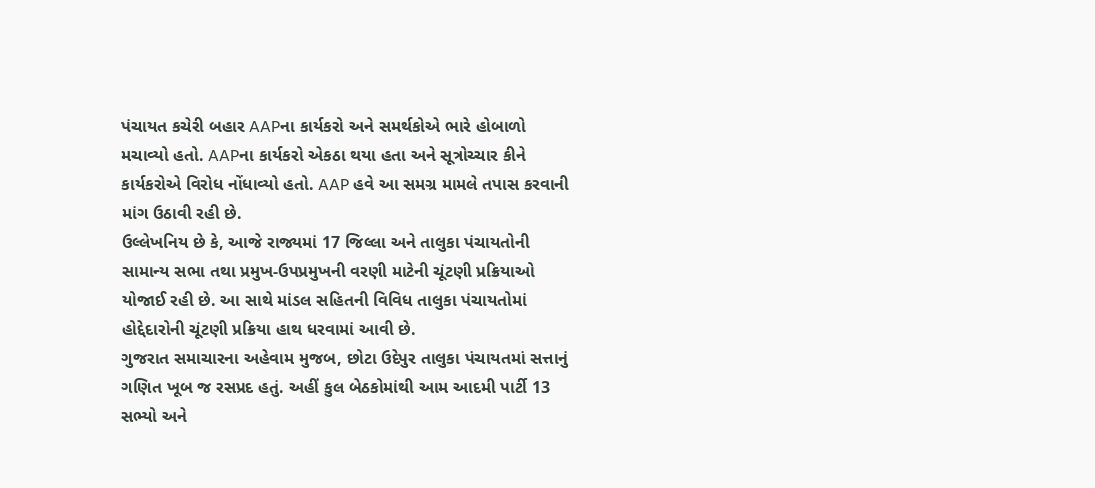પંચાયત કચેરી બહાર AAPના કાર્યકરો અને સમર્થકોએ ભારે હોબાળો મચાવ્યો હતો. AAPના કાર્યકરો એકઠા થયા હતા અને સૂત્રોચ્ચાર કીને કાર્યકરોએ વિરોધ નોંધાવ્યો હતો. AAP હવે આ સમગ્ર મામલે તપાસ કરવાની માંગ ઉઠાવી રહી છે.
ઉલ્લેખનિય છે કે, આજે રાજ્યમાં 17 જિલ્લા અને તાલુકા પંચાયતોની સામાન્ય સભા તથા પ્રમુખ-ઉપપ્રમુખની વરણી માટેની ચૂંટણી પ્રક્રિયાઓ યોજાઈ રહી છે. આ સાથે માંડલ સહિતની વિવિધ તાલુકા પંચાયતોમાં હોદ્દેદારોની ચૂંટણી પ્રક્રિયા હાથ ધરવામાં આવી છે.
ગુજરાત સમાચારના અહેવામ મુજબ, છોટા ઉદેપુર તાલુકા પંચાયતમાં સત્તાનું ગણિત ખૂબ જ રસપ્રદ હતું. અહીં કુલ બેઠકોમાંથી આમ આદમી પાર્ટી 13 સભ્યો અને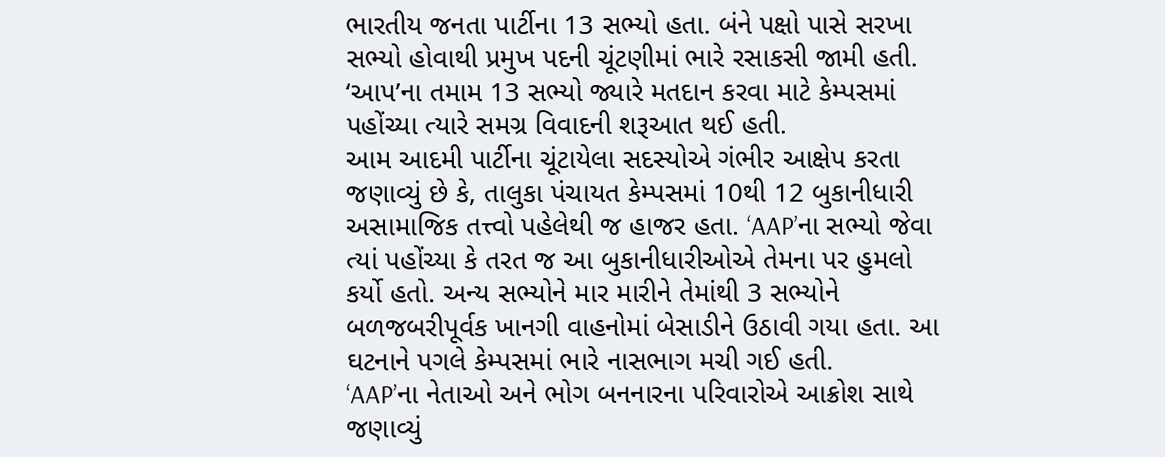ભારતીય જનતા પાર્ટીના 13 સભ્યો હતા. બંને પક્ષો પાસે સરખા સભ્યો હોવાથી પ્રમુખ પદની ચૂંટણીમાં ભારે રસાકસી જામી હતી. ‘આપ’ના તમામ 13 સભ્યો જ્યારે મતદાન કરવા માટે કેમ્પસમાં પહોંચ્યા ત્યારે સમગ્ર વિવાદની શરૂઆત થઈ હતી.
આમ આદમી પાર્ટીના ચૂંટાયેલા સદસ્યોએ ગંભીર આક્ષેપ કરતા જણાવ્યું છે કે, તાલુકા પંચાયત કેમ્પસમાં 10થી 12 બુકાનીધારી અસામાજિક તત્ત્વો પહેલેથી જ હાજર હતા. ‘AAP’ના સભ્યો જેવા ત્યાં પહોંચ્યા કે તરત જ આ બુકાનીધારીઓએ તેમના પર હુમલો કર્યો હતો. અન્ય સભ્યોને માર મારીને તેમાંથી 3 સભ્યોને બળજબરીપૂર્વક ખાનગી વાહનોમાં બેસાડીને ઉઠાવી ગયા હતા. આ ઘટનાને પગલે કેમ્પસમાં ભારે નાસભાગ મચી ગઈ હતી.
‘AAP’ના નેતાઓ અને ભોગ બનનારના પરિવારોએ આક્રોશ સાથે જણાવ્યું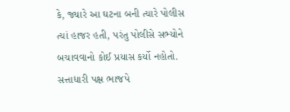કે, જ્યારે આ ઘટના બની ત્યારે પોલીસ ત્યાં હાજર હતી, પરંતુ પોલીસે સભ્યોને બચાવવાનો કોઈ પ્રયાસ કર્યો નહોતો. સત્તાધારી પક્ષ ભાજપે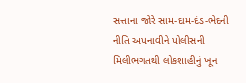સત્તાના જોરે સામ-દામ-દંડ-ભેદની નીતિ અપનાવીને પોલીસની મિલીભગતથી લોકશાહીનું ખૂન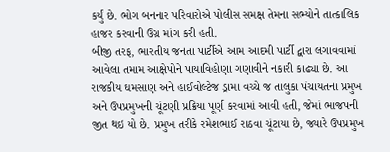કર્યું છે. ભોગ બનનાર પરિવારોએ પોલીસ સમક્ષ તેમના સભ્યોને તાત્કાલિક હાજર કરવાની ઉગ્ર માંગ કરી હતી.
બીજી તરફ, ભારતીય જનતા પાર્ટીએ આમ આદમી પાર્ટી દ્વારા લગાવવામાં આવેલા તમામ આક્ષેપોને પાયાવિહોણા ગણાવીને નકારી કાઢ્યા છે. આ રાજકીય ઘમસાણ અને હાઈવોલ્ટેજ ડ્રામા વચ્ચે જ તાલુકા પંચાયતના પ્રમુખ અને ઉપપ્રમુખની ચૂંટણી પ્રક્રિયા પૂર્ણ કરવામાં આવી હતી, જેમાં ભાજપની જીત થઇ યો છે. પ્રમુખ તરીકે રમેશભાઈ રાઠવા ચૂંટાયા છે, જ્યારે ઉપપ્રમુખ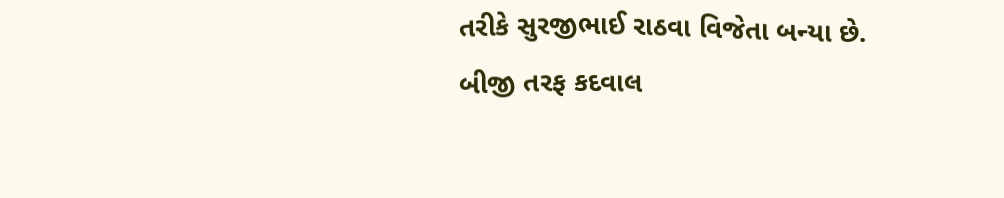તરીકે સુરજીભાઈ રાઠવા વિજેતા બન્યા છે.
બીજી તરફ કદવાલ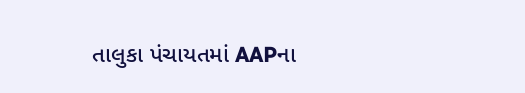તાલુકા પંચાયતમાં AAPના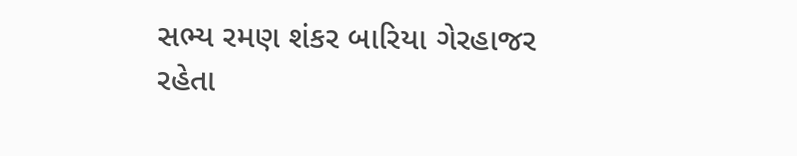સભ્ય રમણ શંકર બારિયા ગેરહાજર રહેતા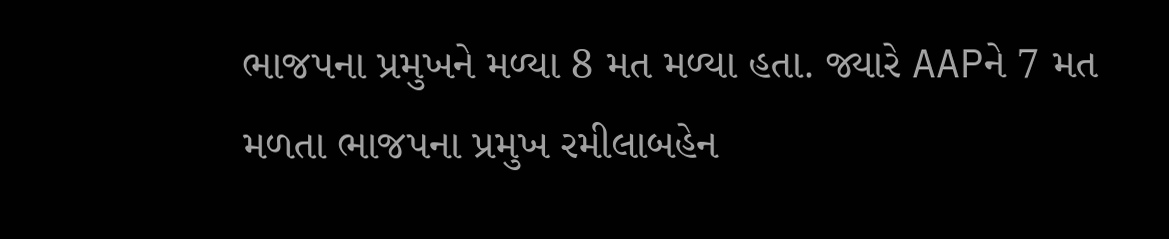ભાજપના પ્રમુખને મળ્યા 8 મત મળ્યા હતા. જ્યારે AAPને 7 મત મળતા ભાજપના પ્રમુખ રમીલાબહેન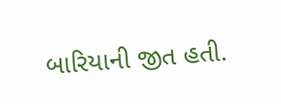બારિયાની જીત હતી.